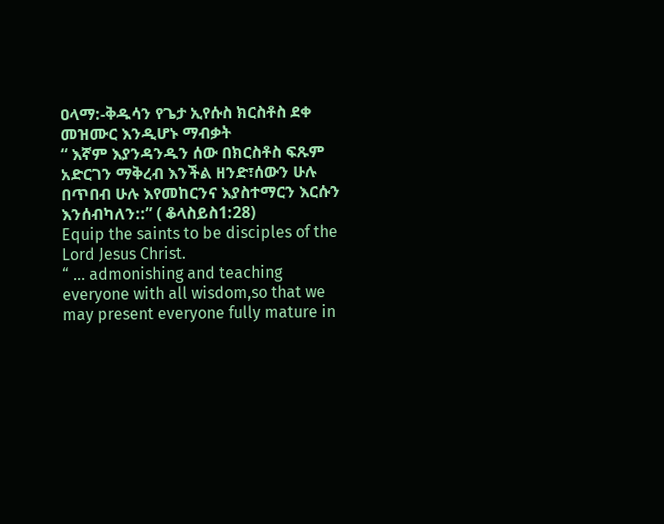ዐላማ:-ቅዱሳን የጌታ ኢየሱስ ክርስቶስ ደቀ መዝሙር እንዲሆኑ ማብቃት
“ እኛም እያንዳንዱን ሰው በክርስቶስ ፍጹም አድርገን ማቅረብ እንችል ዘንድ፣ሰውን ሁሉ በጥበብ ሁሉ እየመከርንና እያስተማርን እርሱን እንሰብካለን::” ( ቆላስይስ1:28)
Equip the saints to be disciples of the Lord Jesus Christ.
“ … admonishing and teaching everyone with all wisdom,so that we may present everyone fully mature in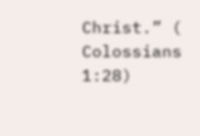Christ.” ( Colossians 1:28)